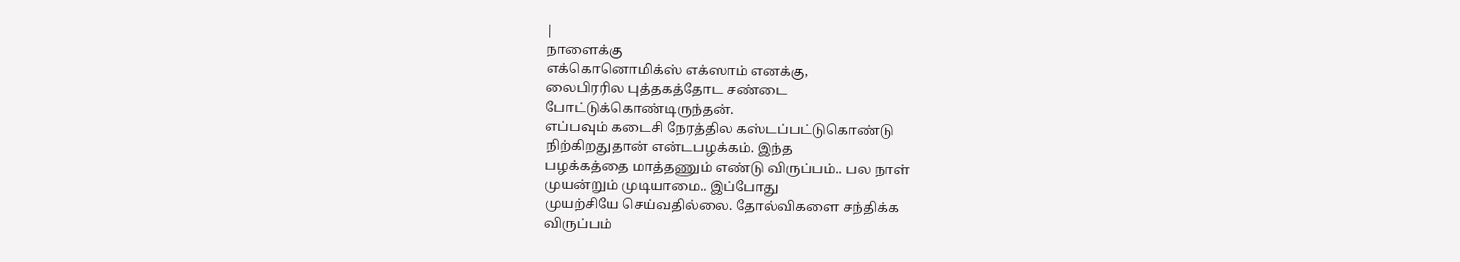|
நாளைக்கு
எக்கொனொமிக்ஸ் எக்ஸாம் எனக்கு,
லைபிரரில புத்தகத்தோட சண்டை
போட்டுக்கொண்டிருந்தன்.
எப்பவும் கடைசி நேரத்தில கஸ்டப்பட்டுகொண்டு
நிற்கிறதுதான் என்டபழக்கம். இந்த
பழக்கத்தை மாத்தணும் எண்டு விருப்பம்.. பல நாள்
முயன்றும் முடியாமை.. இப்போது
முயற்சியே செய்வதில்லை. தோல்விகளை சந்திக்க
விருப்பம்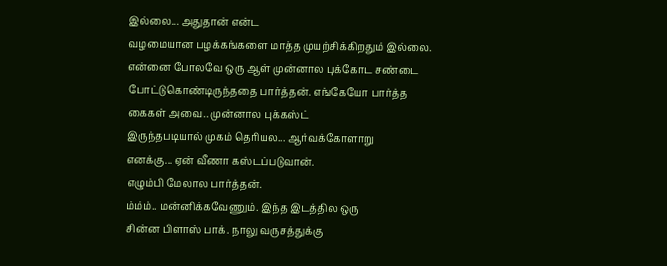இல்லை... அதுதான் என்ட
வழமையான பழக்கங்களை மாத்த முயற்சிக்கிறதும் இல்லை.
என்னை போலவே ஒரு ஆள் முன்னால புக்கோட சண்டை
போட்டுகொண்டிருந்ததை பார்த்தன். எங்கேயோ பார்த்த
கைகள் அவை.. முன்னால புக்கஸ்ட்
இருந்தபடியால் முகம் தெரியல... ஆர்வக்கோளாறு
எனக்கு... ஏன் வீணா கஸ்டப்படுவான்.
எழும்பி மேலால பார்த்தன்.
ம்ம்ம்.. மன்னிக்கவேணும். இந்த இடத்தில ஒரு
சின்ன பிளாஸ் பாக். நாலு வருசத்துக்கு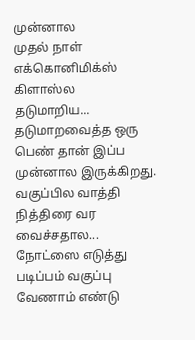முன்னால
முதல் நாள் எக்கொனிமிக்ஸ் கிளாஸ்ல
தடுமாறிய... தடுமாறவைத்த ஒரு பெண் தான் இப்ப
முன்னால இருக்கிறது. வகுப்பில வாத்தி
நித்திரை வர வைச்சதால...
நோட்ஸை எடுத்து படிப்பம் வகுப்பு வேணாம் எண்டு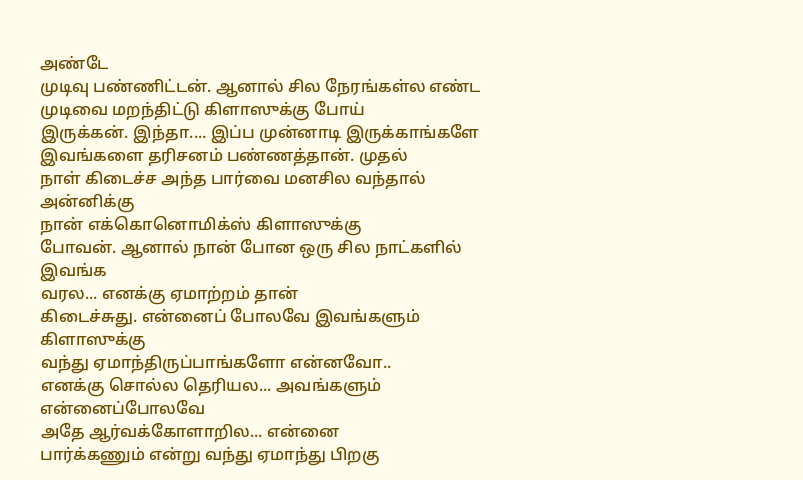அண்டே
முடிவு பண்ணிட்டன். ஆனால் சில நேரங்கள்ல எண்ட
முடிவை மறந்திட்டு கிளாஸுக்கு போய்
இருக்கன். இந்தா.... இப்ப முன்னாடி இருக்காங்களே
இவங்களை தரிசனம் பண்ணத்தான். முதல்
நாள் கிடைச்ச அந்த பார்வை மனசில வந்தால் அன்னிக்கு
நான் எக்கொனொமிக்ஸ் கிளாஸுக்கு
போவன். ஆனால் நான் போன ஒரு சில நாட்களில் இவங்க
வரல... எனக்கு ஏமாற்றம் தான்
கிடைச்சுது. என்னைப் போலவே இவங்களும் கிளாஸுக்கு
வந்து ஏமாந்திருப்பாங்களோ என்னவோ..
எனக்கு சொல்ல தெரியல... அவங்களும் என்னைப்போலவே
அதே ஆர்வக்கோளாறில... என்னை
பார்க்கணும் என்று வந்து ஏமாந்து பிறகு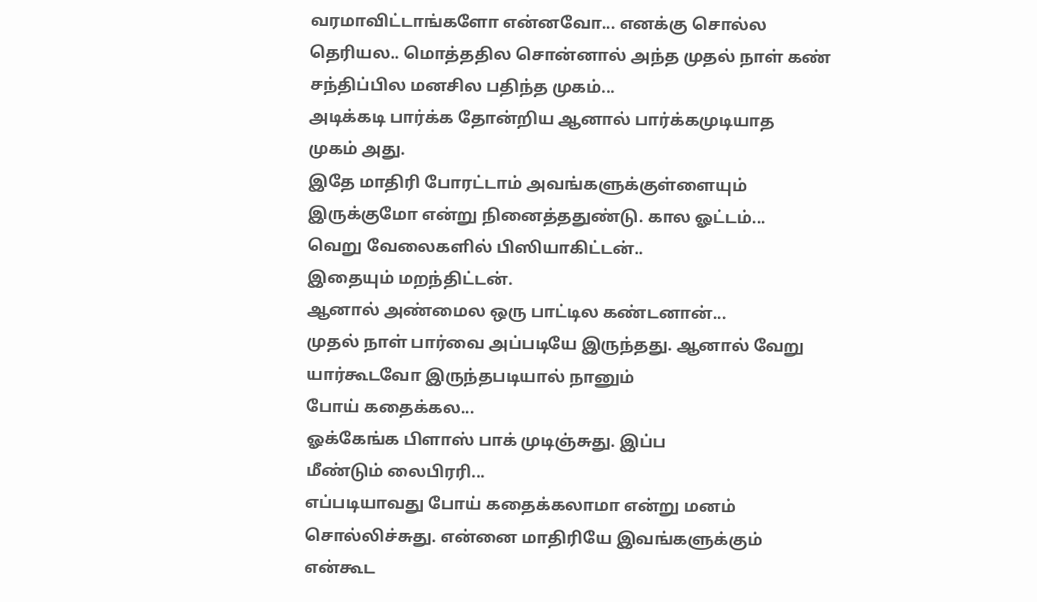வரமாவிட்டாங்களோ என்னவோ... எனக்கு சொல்ல
தெரியல.. மொத்ததில சொன்னால் அந்த முதல் நாள் கண்
சந்திப்பில மனசில பதிந்த முகம்...
அடிக்கடி பார்க்க தோன்றிய ஆனால் பார்க்கமுடியாத
முகம் அது.
இதே மாதிரி போரட்டாம் அவங்களுக்குள்ளையும்
இருக்குமோ என்று நினைத்ததுண்டு. கால ஓட்டம்...
வெறு வேலைகளில் பிஸியாகிட்டன்..
இதையும் மறந்திட்டன்.
ஆனால் அண்மைல ஒரு பாட்டில கண்டனான்...
முதல் நாள் பார்வை அப்படியே இருந்தது. ஆனால் வேறு
யார்கூடவோ இருந்தபடியால் நானும்
போய் கதைக்கல...
ஓக்கேங்க பிளாஸ் பாக் முடிஞ்சுது. இப்ப
மீண்டும் லைபிரரி...
எப்படியாவது போய் கதைக்கலாமா என்று மனம்
சொல்லிச்சுது. என்னை மாதிரியே இவங்களுக்கும்
என்கூட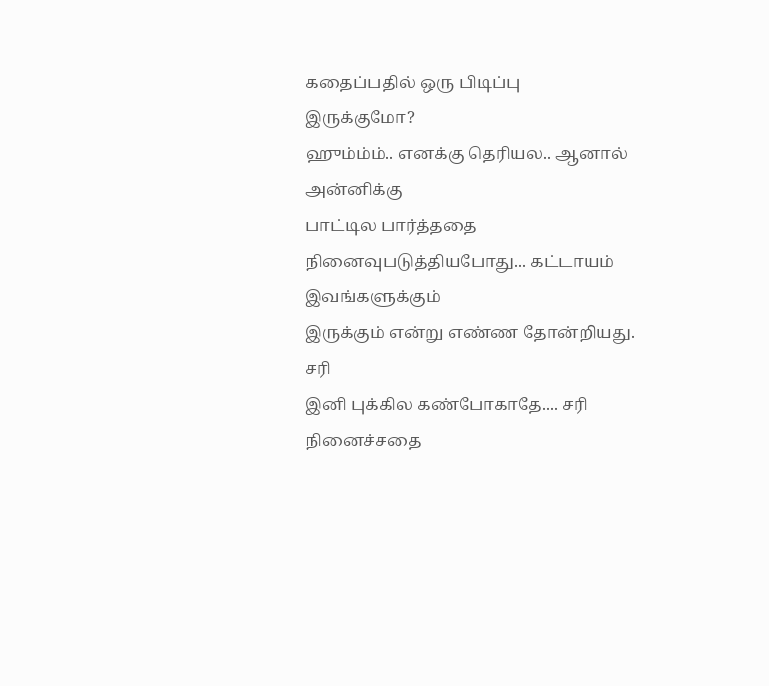கதைப்பதில் ஒரு பிடிப்பு
இருக்குமோ?
ஹும்ம்ம்.. எனக்கு தெரியல.. ஆனால் அன்னிக்கு
பாட்டில பார்த்ததை
நினைவுபடுத்தியபோது... கட்டாயம் இவங்களுக்கும்
இருக்கும் என்று எண்ண தோன்றியது. சரி
இனி புக்கில கண்போகாதே.... சரி நினைச்சதை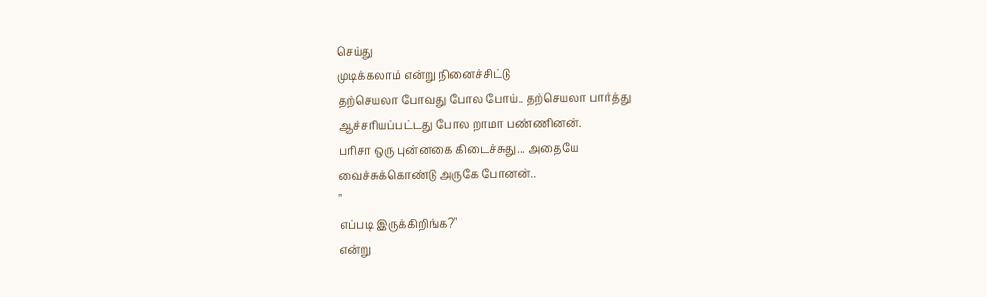செய்து
முடிக்கலாம் என்று நினைச்சிட்டு
தற்செயலா போவது போல போய்.. தற்செயலா பார்த்து
ஆச்சரியப்பட்டது போல றாமா பண்ணினன்.
பரிசா ஒரு புன்னகை கிடைச்சுது... அதையே
வைச்சுக்கொண்டு அருகே போனன்..
"
எப்படி இருக்கிறிங்க?"
என்று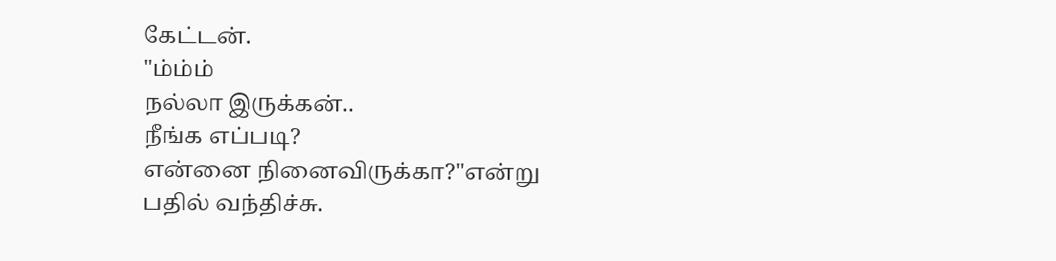கேட்டன்.
"ம்ம்ம்
நல்லா இருக்கன்..
நீங்க எப்படி?
என்னை நினைவிருக்கா?"என்று
பதில் வந்திச்சு.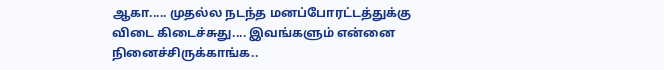ஆகா..... முதல்ல நடந்த மனப்போரட்டத்துக்கு
விடை கிடைச்சுது.... இவங்களும் என்னை
நினைச்சிருக்காங்க..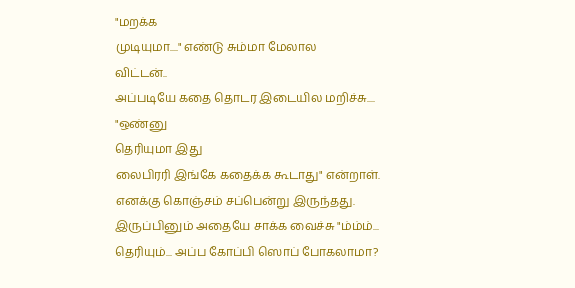"மறக்க
முடியுமா...." எண்டு சும்மா மேலால
விட்டன்..
அப்படியே கதை தொடர இடையில மறிச்சு....
"ஒண்னு
தெரியுமா இது
லைபிரரி இங்கே கதைக்க கூடாது" என்றாள்.
எனக்கு கொஞ்சம் சப்பென்று இருந்தது.
இருப்பினும் அதையே சாக்க வைச்சு "ம்ம்ம்...
தெரியும்... அப்ப கோப்பி ஸொப் போகலாமா?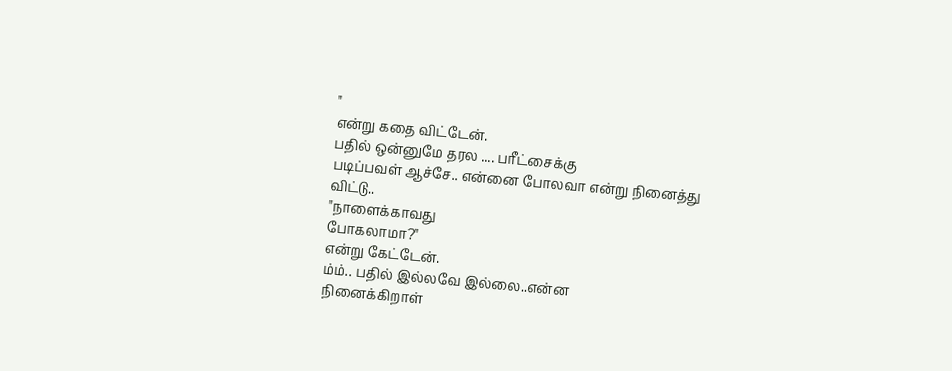"
என்று கதை விட்டேன்.
பதில் ஒன்னுமே தரல .... பரீட்சைக்கு
படிப்பவள் ஆச்சே.. என்னை போலவா என்று நினைத்து
விட்டு..
"நாளைக்காவது
போகலாமா?"
என்று கேட்டேன்.
ம்ம்.. பதில் இல்லவே இல்லை..என்ன
நினைக்கிறாள்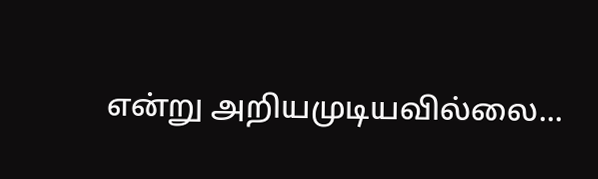என்று அறியமுடியவில்லை...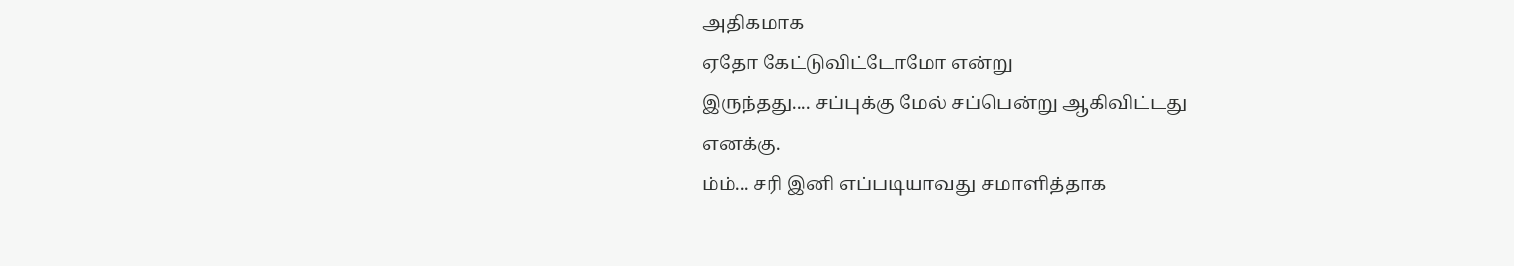அதிகமாக
ஏதோ கேட்டுவிட்டோமோ என்று
இருந்தது.... சப்புக்கு மேல் சப்பென்று ஆகிவிட்டது
எனக்கு.
ம்ம்... சரி இனி எப்படியாவது சமாளித்தாக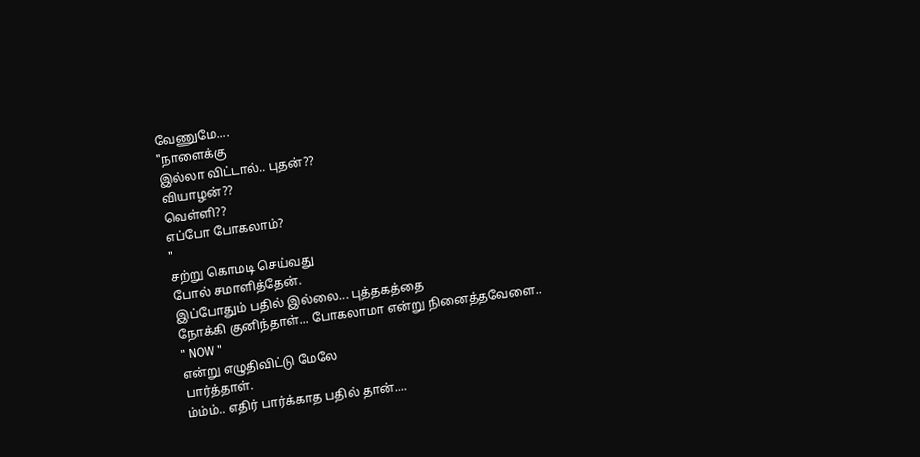வேணுமே....
"நாளைக்கு
இல்லா விட்டால்.. புதன்??
வியாழன்??
வெள்ளி??
எப்போ போகலாம்?
"
சற்று கொமடி செய்வது
போல் சமாளித்தேன்.
இப்போதும் பதில் இல்லை... புத்தகத்தை
நோக்கி குனிந்தாள்... போகலாமா என்று நினைத்தவேளை..
" NOW "
என்று எழுதிவிட்டு மேலே
பார்த்தாள்.
ம்ம்ம்.. எதிர் பார்க்காத பதில் தான்....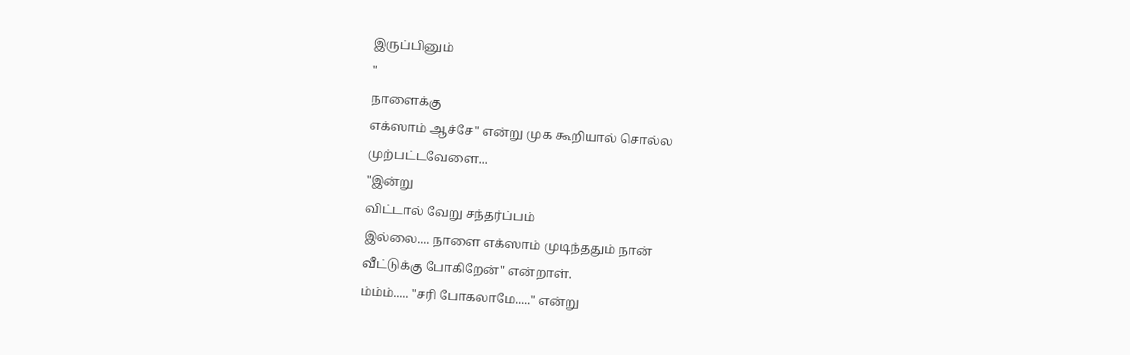இருப்பினும்
"
நாளைக்கு
எக்ஸாம் ஆச்சே" என்று முக கூறியால் சொல்ல
முற்பட்டவேளை...
"இன்று
விட்டால் வேறு சந்தர்ப்பம்
இல்லை.... நாளை எக்ஸாம் முடிந்ததும் நான்
வீட்டுக்கு போகிறேன்" என்றாள்.
ம்ம்ம்..... "சரி போகலாமே....." என்று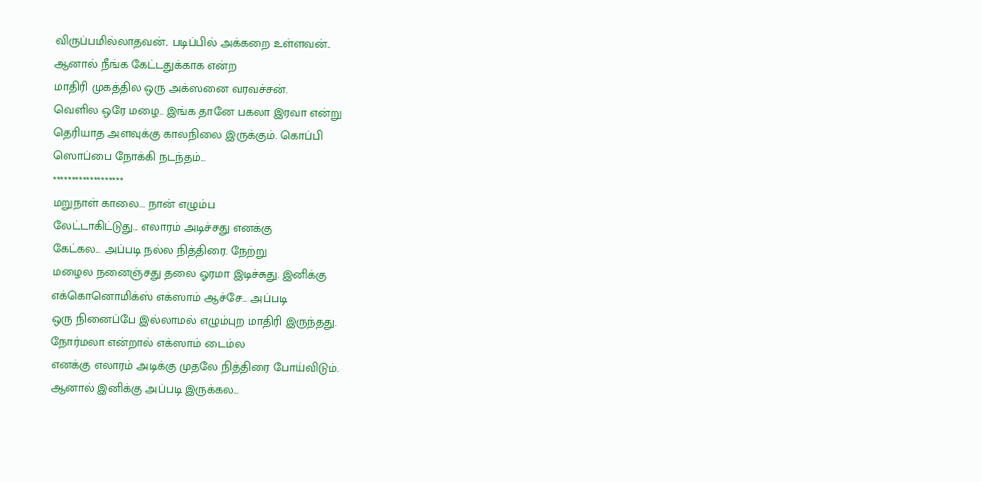விருப்பமில்லாதவன்.. படிப்பில் அக்கறை உள்ளவன்..
ஆனால் நீங்க கேட்டதுக்காக என்ற
மாதிரி முகத்தில ஒரு அக்ஸனை வரவச்சன்.
வெளில ஒரே மழை.. இங்க தானே பகலா இரவா என்று
தெரியாத அளவுக்கு காலநிலை இருக்கும். கொப்பி
ஸொப்பை நோக்கி நடந்தம்...
*******************
மறுநாள் காலை... நான் எழும்ப
லேட்டாகிட்டுது... எலாரம் அடிச்சது எனக்கு
கேட்கல... அப்படி நல்ல நித்திரை. நேற்று
மழைல நனைஞ்சது தலை ஓரமா இடிச்சுது. இனிக்கு
எக்கொனொமிக்ஸ் எக்ஸாம் ஆச்சே... அப்படி
ஒரு நினைப்பே இல்லாமல் எழும்புற மாதிரி இருந்தது.
நோர்மலா என்றால் எக்ஸாம் டைம்ல
எனக்கு எலாரம் அடிக்கு முதலே நித்திரை போய்விடும்.
ஆனால் இனிக்கு அப்படி இருக்கல...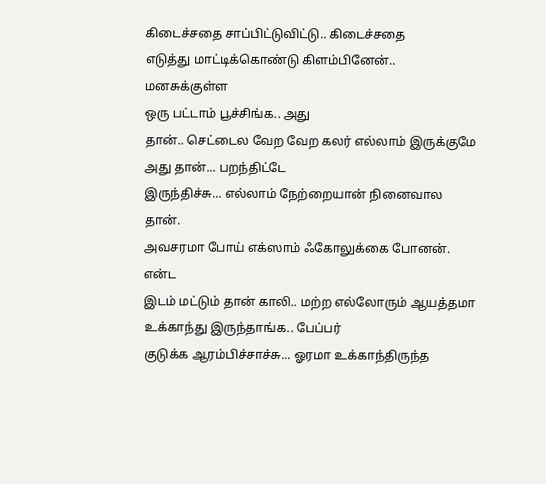கிடைச்சதை சாப்பிட்டுவிட்டு.. கிடைச்சதை
எடுத்து மாட்டிக்கொண்டு கிளம்பினேன்.. மனசுக்குள்ள
ஒரு பட்டாம் பூச்சிங்க.. அது
தான்.. செட்டைல வேற வேற கலர் எல்லாம் இருக்குமே
அது தான்... பறந்திட்டே
இருந்திச்சு... எல்லாம் நேற்றையான் நினைவால தான்.
அவசரமா போய் எக்ஸாம் ஃகோலுக்கை போனன். என்ட
இடம் மட்டும் தான் காலி.. மற்ற எல்லோரும் ஆயத்தமா
உக்காந்து இருந்தாங்க.. பேப்பர்
குடுக்க ஆரம்பிச்சாச்சு... ஓரமா உக்காந்திருந்த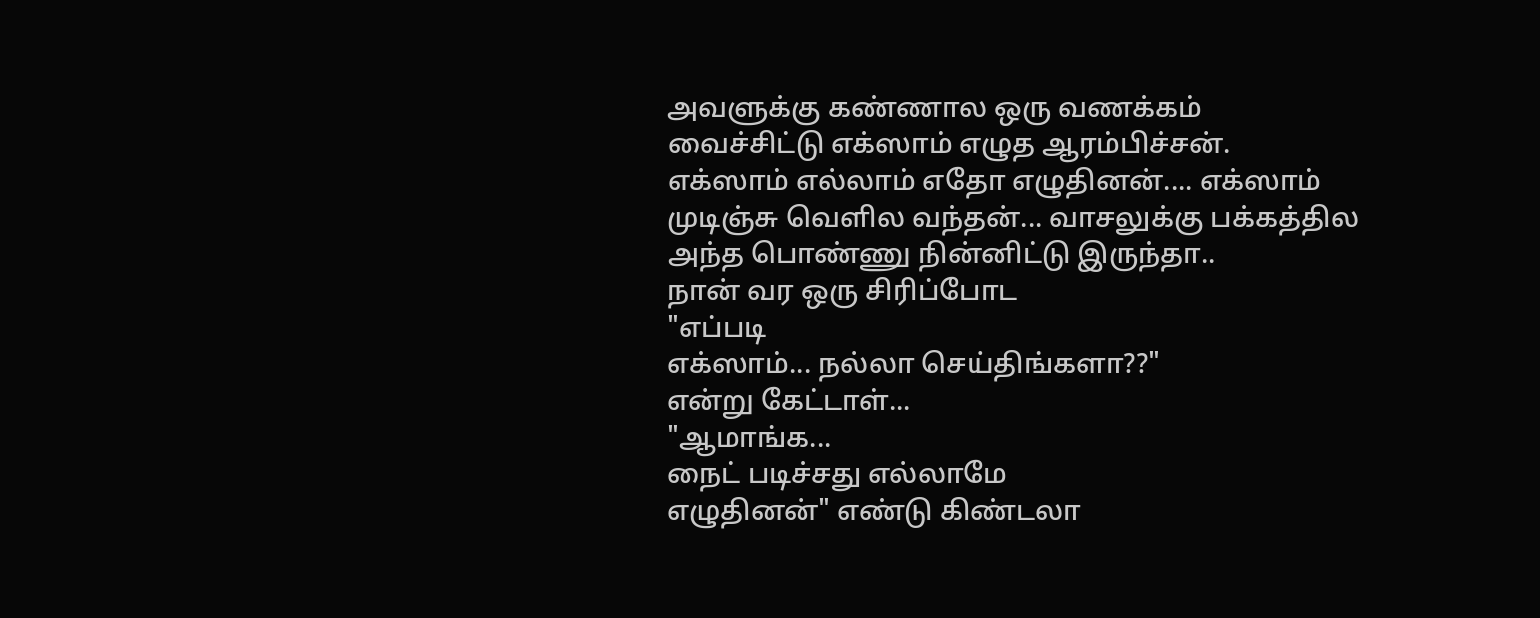அவளுக்கு கண்ணால ஒரு வணக்கம்
வைச்சிட்டு எக்ஸாம் எழுத ஆரம்பிச்சன்.
எக்ஸாம் எல்லாம் எதோ எழுதினன்.... எக்ஸாம்
முடிஞ்சு வெளில வந்தன்... வாசலுக்கு பக்கத்தில
அந்த பொண்ணு நின்னிட்டு இருந்தா..
நான் வர ஒரு சிரிப்போட
"எப்படி
எக்ஸாம்... நல்லா செய்திங்களா??"
என்று கேட்டாள்...
"ஆமாங்க...
நைட் படிச்சது எல்லாமே
எழுதினன்" எண்டு கிண்டலா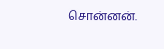சொன்னன்.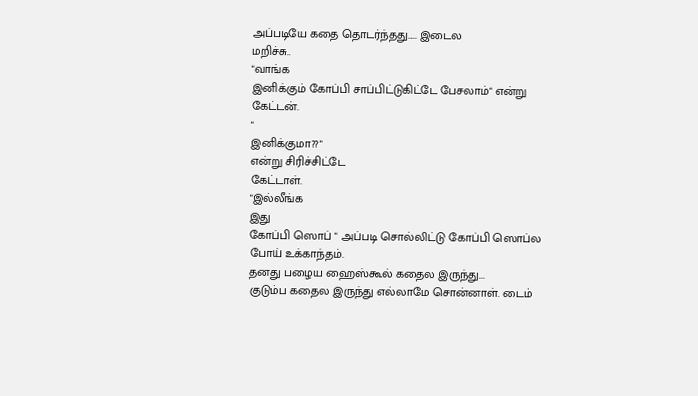அப்படியே கதை தொடர்ந்தது..... இடைல
மறிச்சு..
"வாங்க
இனிக்கும் கோப்பி சாப்பிட்டுகிட்டே பேசலாம்" என்று
கேட்டன்.
"
இனிக்குமா??"
என்று சிரிச்சிட்டே
கேட்டாள்.
"இல்லீங்க
இது
கோப்பி ஸொப் " அப்படி சொல்லிட்டு கோப்பி ஸொப்ல
போய் உக்காந்தம்.
தனது பழைய ஹைஸ்கூல் கதைல இருந்து...
குடும்ப கதைல இருந்து எல்லாமே சொன்னாள். டைம்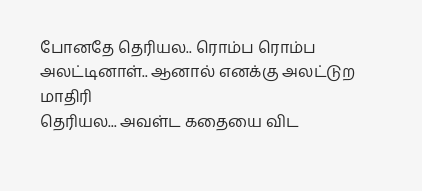போனதே தெரியல.. ரொம்ப ரொம்ப
அலட்டினாள்.. ஆனால் எனக்கு அலட்டுற மாதிரி
தெரியல... அவள்ட கதையை விட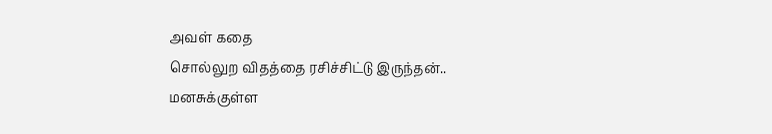அவள் கதை
சொல்லுற விதத்தை ரசிச்சிட்டு இருந்தன்..
மனசுக்குள்ள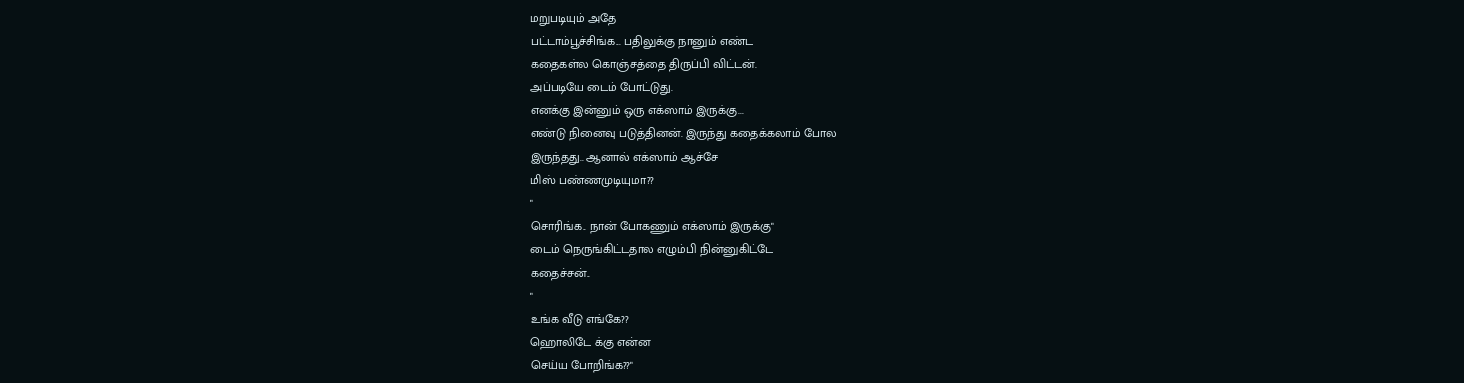மறுபடியும் அதே
பட்டாம்பூச்சிங்க... பதிலுக்கு நானும் எண்ட
கதைகள்ல கொஞ்சத்தை திருப்பி விட்டன்.
அப்படியே டைம் போட்டுது.
எனக்கு இன்னும் ஒரு எக்ஸாம் இருக்கு...
எண்டு நினைவு படுத்தினன். இருந்து கதைக்கலாம் போல
இருந்தது.. ஆனால் எக்ஸாம் ஆச்சே
மிஸ் பண்ணமுடியுமா??
"
சொரிங்க.. நான் போகணும் எக்ஸாம் இருக்கு"
டைம் நெருங்கிட்டதால எழும்பி நின்னுகிட்டே
கதைச்சன்..
"
உங்க வீடு எங்கே??
ஹொலிடே க்கு என்ன
செய்ய போறிங்க??"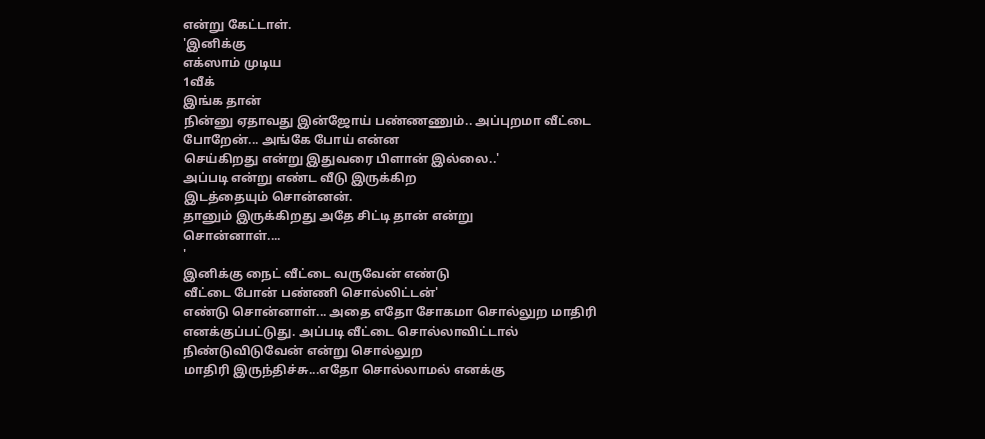என்று கேட்டாள்.
'இனிக்கு
எக்ஸாம் முடிய
1வீக்
இங்க தான்
நின்னு ஏதாவது இன்ஜோய் பண்ணணும்.. அப்புறமா வீட்டை
போறேன்... அங்கே போய் என்ன
செய்கிறது என்று இதுவரை பிளான் இல்லை..'
அப்படி என்று எண்ட வீடு இருக்கிற
இடத்தையும் சொன்னன்.
தானும் இருக்கிறது அதே சிட்டி தான் என்று
சொன்னாள்....
'
இனிக்கு நைட் வீட்டை வருவேன் எண்டு
வீட்டை போன் பண்ணி சொல்லிட்டன்'
எண்டு சொன்னாள்... அதை எதோ சோகமா சொல்லுற மாதிரி
எனக்குப்பட்டுது. அப்படி வீட்டை சொல்லாவிட்டால்
நிண்டுவிடுவேன் என்று சொல்லுற
மாதிரி இருந்திச்சு...எதோ சொல்லாமல் எனக்கு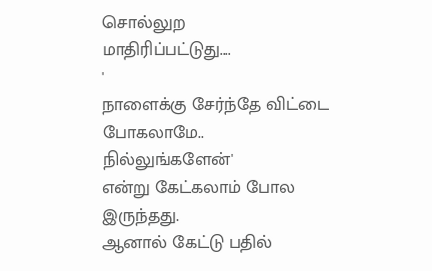சொல்லுற
மாதிரிப்பட்டுது....
'
நாளைக்கு சேர்ந்தே விட்டை போகலாமே..
நில்லுங்களேன்'
என்று கேட்கலாம் போல இருந்தது.
ஆனால் கேட்டு பதில்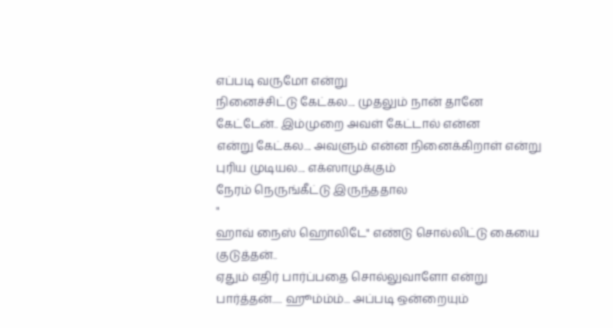எப்படி வருமோ என்று
நினைச்சிட்டு கேட்கல.... முதலும் நான் தானே
கேட்டேன்.. இம்முறை அவள் கேட்டால் என்ன
என்று கேட்கல.... அவளும் என்ன நினைக்கிறாள் என்று
புரிய முடியல.... எக்ஸாமுக்கும்
நேரம் நெருங்கீட்டு இருந்ததால
"
ஹாவ் நைஸ் ஹொலிடே" எண்டு சொல்லிட்டு கையை
குடுத்தன்..
ஏதும் எதிர் பார்ப்பதை சொல்லுவாளோ என்று
பார்த்தன்..... ஹூம்ம்ம்... அப்படி ஒன்றையும்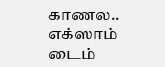காணல.. எக்ஸாம் டைம்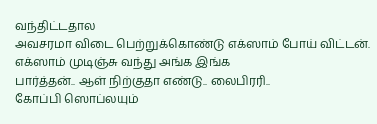வந்திட்டதால
அவசரமா விடை பெற்றுக்கொண்டு எக்ஸாம் போய் விட்டன்.
எக்ஸாம் முடிஞ்சு வந்து அங்க இங்க
பார்த்தன்.. ஆள் நிற்குதா எண்டு.. லைபிரரி..
கோப்பி ஸொப்லயும்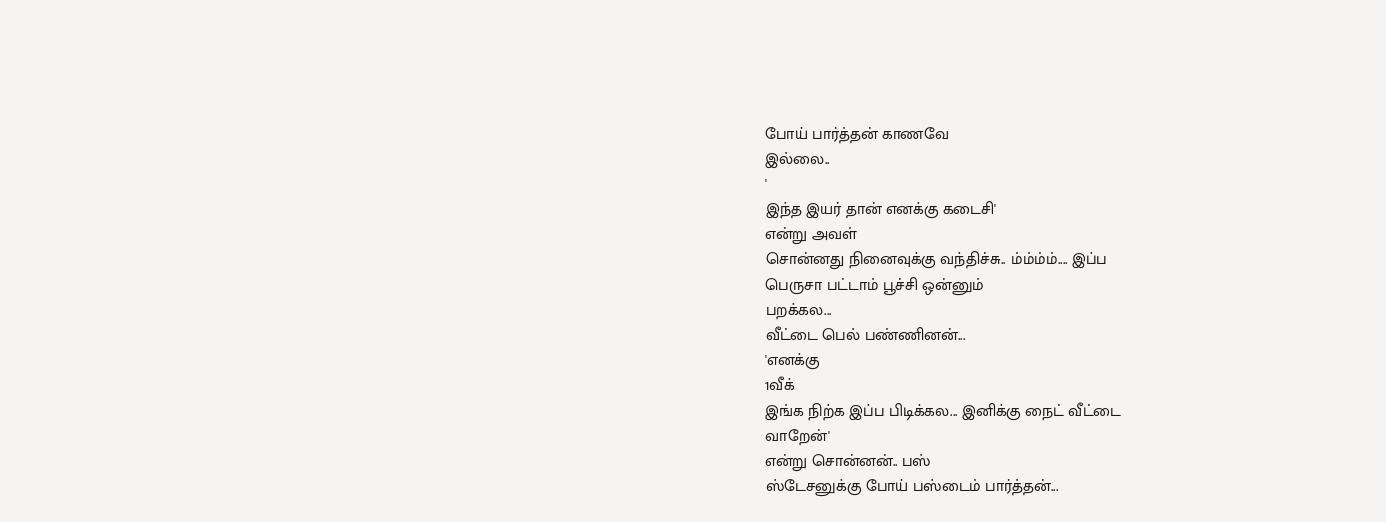போய் பார்த்தன் காணவே
இல்லை..
'
இந்த இயர் தான் எனக்கு கடைசி'
என்று அவள்
சொன்னது நினைவுக்கு வந்திச்சு.. ம்ம்ம்ம்.... இப்ப
பெருசா பட்டாம் பூச்சி ஒன்னும்
பறக்கல...
வீட்டை பெல் பண்ணினன்...
'எனக்கு
1வீக்
இங்க நிற்க இப்ப பிடிக்கல... இனிக்கு நைட் வீட்டை
வாறேன்'
என்று சொன்னன்.. பஸ்
ஸ்டேசனுக்கு போய் பஸ்டைம் பார்த்தன்...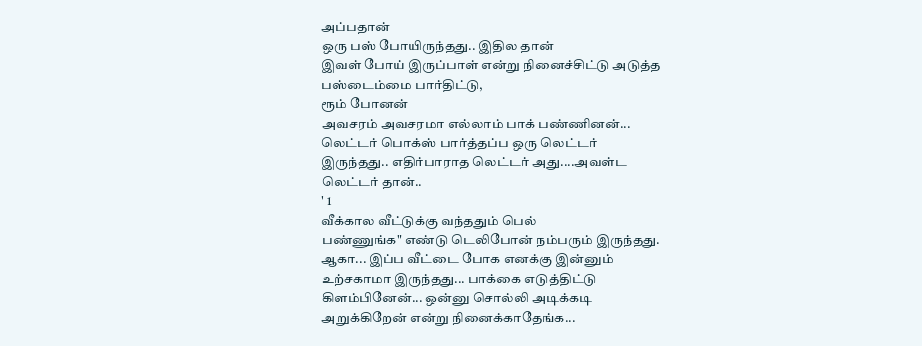அப்பதான்
ஒரு பஸ் போயிருந்தது.. இதில தான்
இவள் போய் இருப்பாள் என்று நினைச்சிட்டு அடுத்த
பஸ்டைம்மை பார்திட்டு,
ரூம் போனன்
அவசரம் அவசரமா எல்லாம் பாக் பண்ணினன்...
லெட்டர் பொக்ஸ் பார்த்தப்ப ஒரு லெட்டர்
இருந்தது.. எதிர்பாராத லெட்டர் அது....அவள்ட
லெட்டர் தான்..
' 1
வீக்கால வீட்டுக்கு வந்ததும் பெல்
பண்ணுங்க" எண்டு டெலிபோன் நம்பரும் இருந்தது.
ஆகா... இப்ப வீட்டை போக எனக்கு இன்னும்
உற்சகாமா இருந்தது... பாக்கை எடுத்திட்டு
கிளம்பினேன்... ஒன்னு சொல்லி அடிக்கடி
அறுக்கிறேன் என்று நினைக்காதேங்க...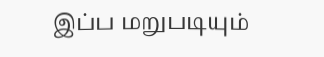இப்ப மறுபடியும்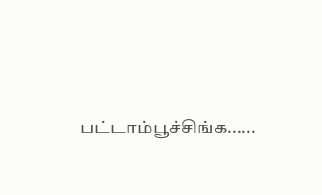பட்டாம்பூச்சிங்க......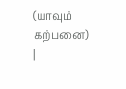(யாவும்
கற்பனை)
|